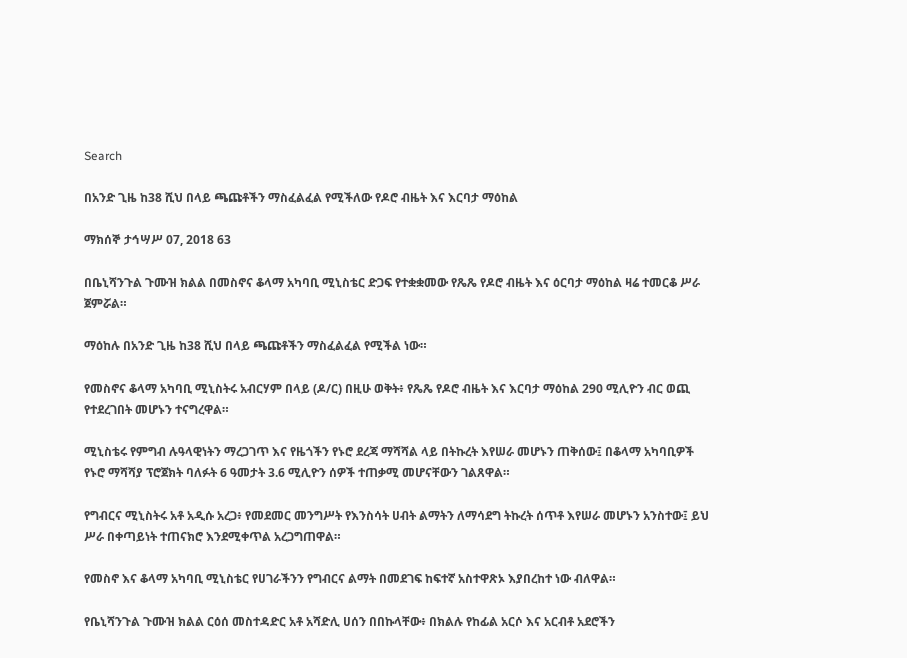Search

በአንድ ጊዜ ከ38 ሺህ በላይ ጫጩቶችን ማስፈልፈል የሚችለው የዶሮ ብዜት እና እርባታ ማዕከል

ማክሰኞ ታኅሣሥ 07, 2018 63

በቤኒሻንጉል ጉሙዝ ክልል በመስኖና ቆላማ አካባቢ ሚኒስቴር ድጋፍ የተቋቋመው የጼጼ የዶሮ ብዜት እና ዕርባታ ማዕከል ዛሬ ተመርቆ ሥራ ጀምሯል።

ማዕከሉ በአንድ ጊዜ ከ38 ሺህ በላይ ጫጩቶችን ማስፈልፈል የሚችል ነው።

የመስኖና ቆላማ አካባቢ ሚኒስትሩ አብርሃም በላይ (ዶ/ር) በዚሁ ወቅት፥ የጼጼ የዶሮ ብዜት እና እርባታ ማዕከል 290 ሚሊዮን ብር ወጪ የተደረገበት መሆኑን ተናግረዋል።

ሚኒስቴሩ የምግብ ሉዓላዊነትን ማረጋገጥ እና የዜጎችን የኑሮ ደረጃ ማሻሻል ላይ በትኩረት እየሠራ መሆኑን ጠቅሰው፤ በቆላማ አካባቢዎች የኑሮ ማሻሻያ ፕሮጀክት ባለፉት 6 ዓመታት 3.6 ሚሊዮን ሰዎች ተጠቃሚ መሆናቸውን ገልጸዋል።

የግብርና ሚኒስትሩ አቶ አዲሱ አረጋ፥ የመደመር መንግሥት የእንስሳት ሀብት ልማትን ለማሳደግ ትኩረት ሰጥቶ እየሠራ መሆኑን አንስተው፤ ይህ ሥራ በቀጣይነት ተጠናክሮ እንደሚቀጥል አረጋግጠዋል።

የመስኖ እና ቆላማ አካባቢ ሚኒስቴር የሀገራችንን የግብርና ልማት በመደገፍ ከፍተኛ አስተዋጽኦ እያበረከተ ነው ብለዋል።

የቤኒሻንጉል ጉሙዝ ክልል ርዕሰ መስተዳድር አቶ አሻድሊ ሀሰን በበኩላቸው፥ በክልሉ የከፊል አርሶ እና አርብቶ አደሮችን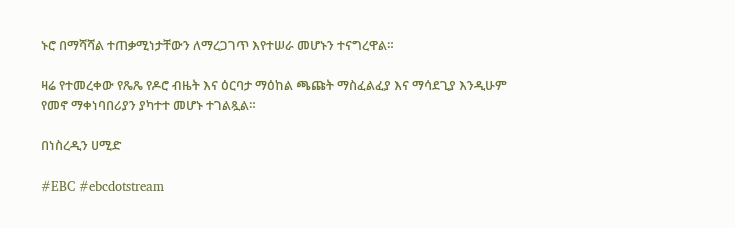ኑሮ በማሻሻል ተጠቃሚነታቸውን ለማረጋገጥ እየተሠራ መሆኑን ተናግረዋል።

ዛሬ የተመረቀው የጼጼ የዶሮ ብዜት እና ዕርባታ ማዕከል ጫጩት ማስፈልፈያ እና ማሳደጊያ እንዲሁም የመኖ ማቀነባበሪያን ያካተተ መሆኑ ተገልጿል።

በነስረዲን ሀሚድ

#EBC #ebcdotstream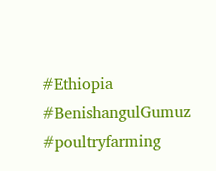#Ethiopia #BenishangulGumuz #poultryfarming